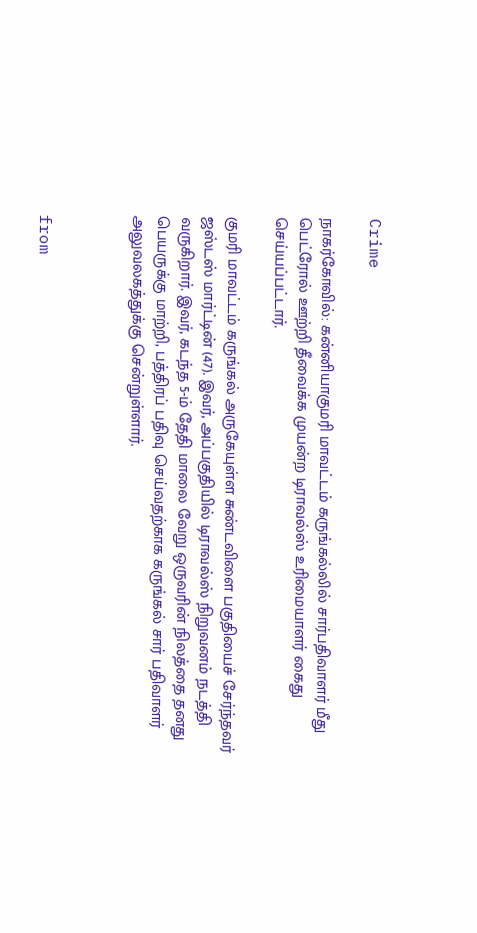Crime

நாகர்கோவில்: கன்னியாகுமரி மாவட்டம் கருங்கல்லில் சார்பதிவாளர் மீது பெட்ரோல் ஊற்றி தீவைக்க முயன்ற டிராவல்ஸ் உரிமையாளர் கைது செய்யப்பட்டார்.

குமரி மாவட்டம் கருங்கல் அருகேயுள்ள சுண்டவிளை பகுதியைச் சேர்ந்தவர் ஜஸ்டஸ் மார்ட்டின் (47). இவர், அப்பகுதியில் டிராவல்ஸ் நிறுவனம் நடத்தி வருகிறார். இவர், கடந்த 5-ம் தேதி மாலை வேறு ஒருவரின் நிலத்தை தனது பெயருக்கு மாற்றி, பத்திரப் பதிவு செய்வதற்காக கருங்கல் சார் பதிவாளர் அலுவலகத்துக்கு சென்றுள்ளார்.



from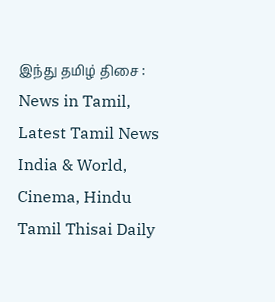இந்து தமிழ் திசை : News in Tamil, Latest Tamil News India & World, Cinema, Hindu Tamil Thisai Daily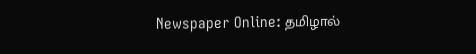Newspaper Online: தமிழால்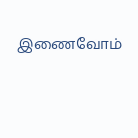இணைவோம்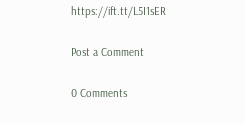https://ift.tt/L5I1sER

Post a Comment

0 Comments